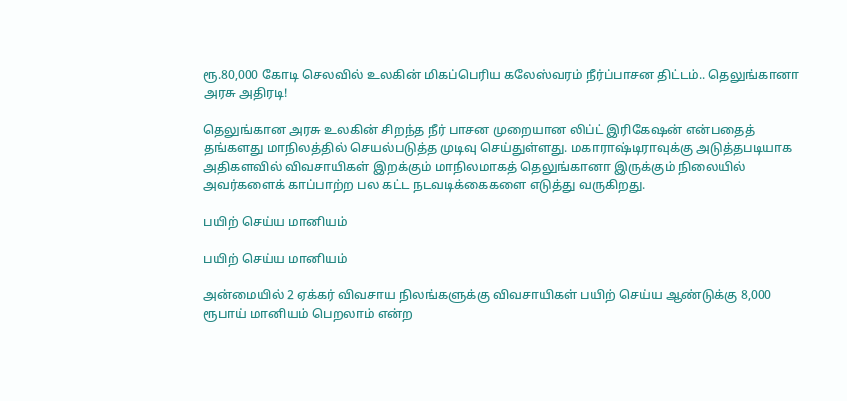ரூ.80,000 கோடி செலவில் உலகின் மிகப்பெரிய கலேஸ்வரம் நீர்ப்பாசன திட்டம்.. தெலுங்கானா அரசு அதிரடி!

தெலுங்கான அரசு உலகின் சிறந்த நீர் பாசன முறையான லிப்ட் இரிகேஷன் என்பதைத் தங்களது மாநிலத்தில் செயல்படுத்த முடிவு செய்துள்ளது. மகாராஷ்டிராவுக்கு அடுத்தபடியாக அதிகளவில் விவசாயிகள் இறக்கும் மாநிலமாகத் தெலுங்கானா இருக்கும் நிலையில் அவர்களைக் காப்பாற்ற பல கட்ட நடவடிக்கைகளை எடுத்து வருகிறது.

பயிற் செய்ய மானியம்

பயிற் செய்ய மானியம்

அன்மையில் 2 ஏக்கர் விவசாய நிலங்களுக்கு விவசாயிகள் பயிற் செய்ய ஆண்டுக்கு 8,000 ரூபாய் மானியம் பெறலாம் என்ற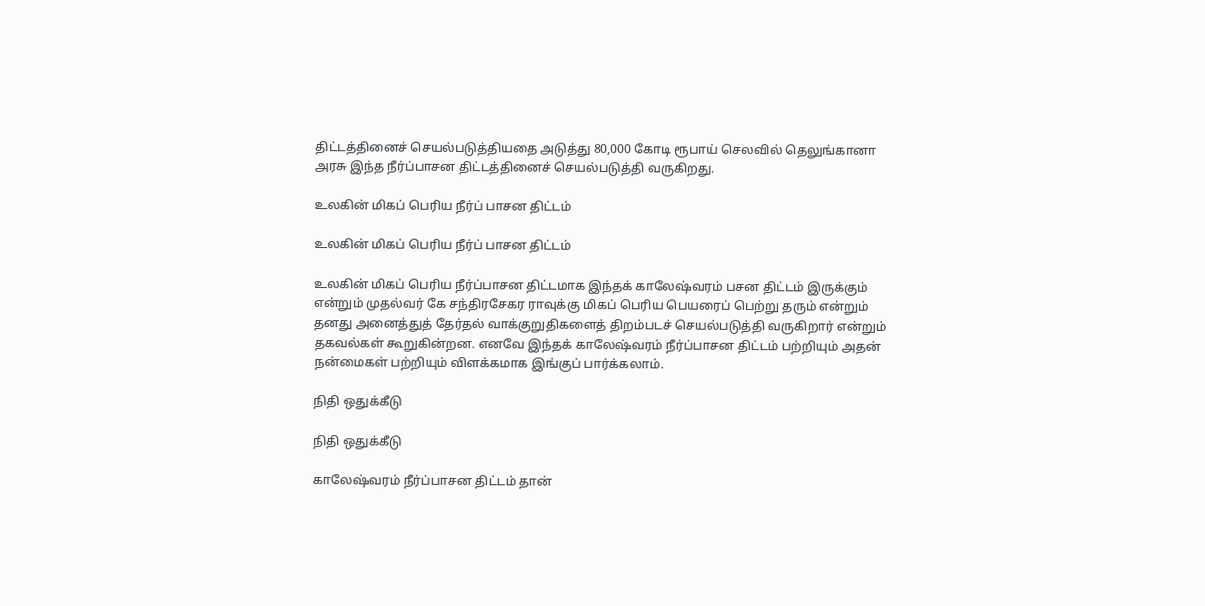திட்டத்தினைச் செயல்படுத்தியதை அடுத்து 80,000 கோடி ரூபாய் செலவில் தெலுங்கானா அரசு இந்த நீர்ப்பாசன திட்டத்தினைச் செயல்படுத்தி வருகிறது.

உலகின் மிகப் பெரிய நீர்ப் பாசன திட்டம்

உலகின் மிகப் பெரிய நீர்ப் பாசன திட்டம்

உலகின் மிகப் பெரிய நீர்ப்பாசன திட்டமாக இந்தக் காலேஷ்வரம் பசன திட்டம் இருக்கும் என்றும் முதல்வர் கே சந்திரசேகர ராவுக்கு மிகப் பெரிய பெயரைப் பெற்று தரும் என்றும் தனது அனைத்துத் தேர்தல் வாக்குறுதிகளைத் திறம்படச் செயல்படுத்தி வருகிறார் என்றும் தகவல்கள் கூறுகின்றன. எனவே இந்தக் காலேஷ்வரம் நீர்ப்பாசன திட்டம் பற்றியும் அதன் நன்மைகள் பற்றியும் விளக்கமாக இங்குப் பார்க்கலாம்.

நிதி ஒதுக்கீடு

நிதி ஒதுக்கீடு

காலேஷ்வரம் நீர்ப்பாசன திட்டம் தான்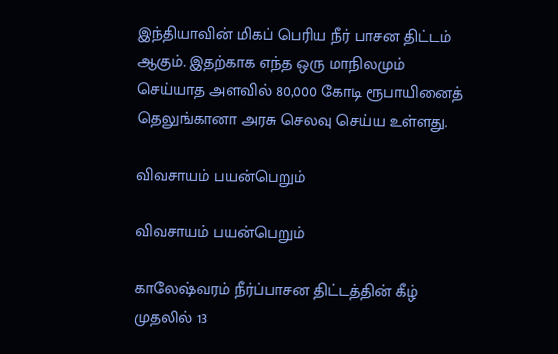இந்தியாவின் மிகப் பெரிய நீர் பாசன திட்டம் ஆகும். இதற்காக எந்த ஒரு மாநிலமும் செய்யாத அளவில் 80,000 கோடி ரூபாயினைத் தெலுங்கானா அரசு செலவு செய்ய உள்ளது.

விவசாயம் பயன்பெறும்

விவசாயம் பயன்பெறும்

காலேஷ்வரம் நீர்ப்பாசன திட்டத்தின் கீழ் முதலில் 13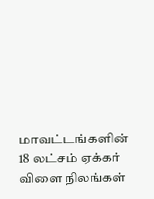மாவட்டங்களின் 18 லட்சம் ஏக்கர் விளை நிலங்கள்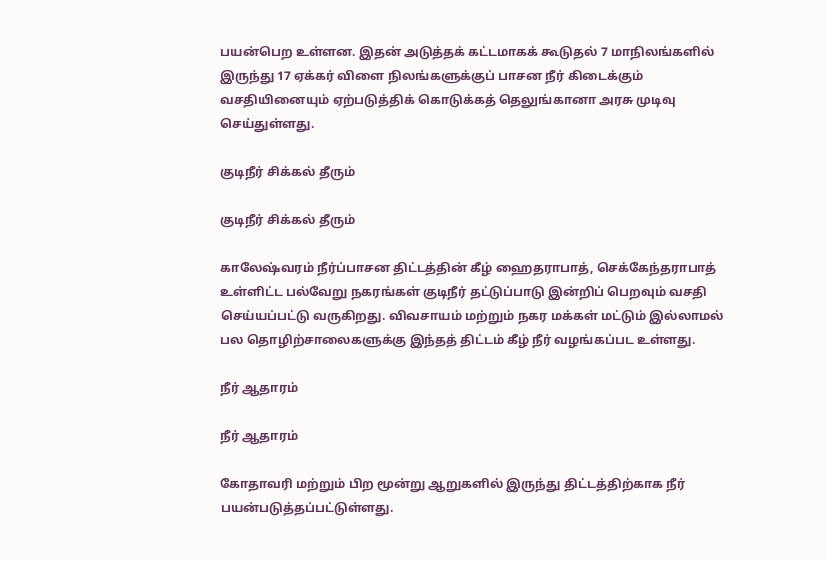பயன்பெற உள்ளன. இதன் அடுத்தக் கட்டமாகக் கூடுதல் 7 மாநிலங்களில் இருந்து 17 ஏக்கர் விளை நிலங்களுக்குப் பாசன நீர் கிடைக்கும் வசதியினையும் ஏற்படுத்திக் கொடுக்கத் தெலுங்கானா அரசு முடிவு செய்துள்ளது.

குடிநீர் சிக்கல் தீரும்

குடிநீர் சிக்கல் தீரும்

காலேஷ்வரம் நீர்ப்பாசன திட்டத்தின் கீழ் ஹைதராபாத், செக்கேந்தராபாத் உள்ளிட்ட பல்வேறு நகரங்கள் குடிநீர் தட்டுப்பாடு இன்றிப் பெறவும் வசதி செய்யப்பட்டு வருகிறது. விவசாயம் மற்றும் நகர மக்கள் மட்டும் இல்லாமல் பல தொழிற்சாலைகளுக்கு இந்தத் திட்டம் கீழ் நீர் வழங்கப்பட உள்ளது.

நீர் ஆதாரம்

நீர் ஆதாரம்

கோதாவரி மற்றும் பிற மூன்று ஆறுகளில் இருந்து திட்டத்திற்காக நீர் பயன்படுத்தப்பட்டுள்ளது.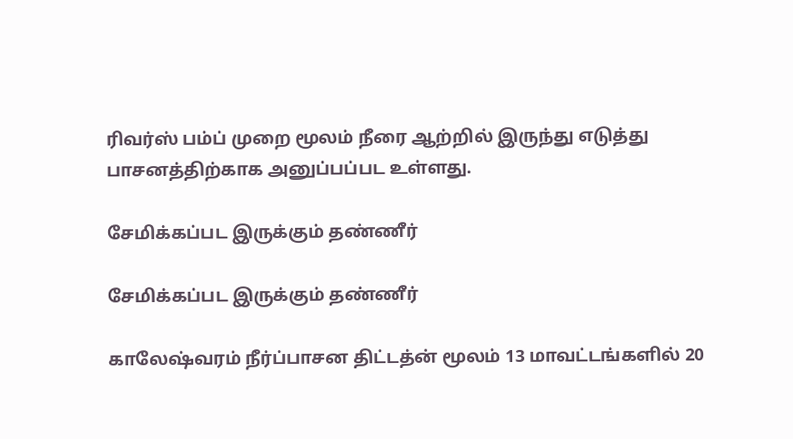ரிவர்ஸ் பம்ப் முறை மூலம் நீரை ஆற்றில் இருந்து எடுத்து பாசனத்திற்காக அனுப்பப்பட உள்ளது.

சேமிக்கப்பட இருக்கும் தண்ணீர்

சேமிக்கப்பட இருக்கும் தண்ணீர்

காலேஷ்வரம் நீர்ப்பாசன திட்டத்ன் மூலம் 13 மாவட்டங்களில் 20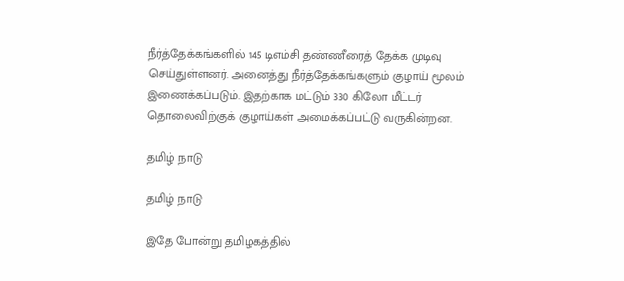நீர்த்தேக்கங்களில் 145 டிஎம்சி தண்ணீரைத் தேக்க முடிவு செய்துள்ளனர். அனைத்து நீர்த்தேக்கங்களும் குழாய் மூலம் இணைக்கப்படும். இதற்காக மட்டும் 330 கிலோ மீட்டர் தொலைவிற்குக் குழாய்கள் அமைக்கப்பட்டு வருகின்றன.

தமிழ் நாடு

தமிழ் நாடு

இதே போன்று தமிழகத்தில்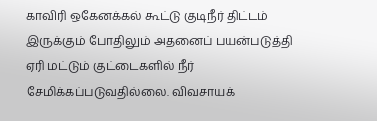காவிரி ஒகேனக்கல் கூட்டு குடிநீர் திட்டம் இருக்கும் போதிலும் அதனைப் பயன்படுத்தி ஏரி மட்டும் குட்டைகளில் நீர் சேமிக்கப்படுவதில்லை. விவசாயக்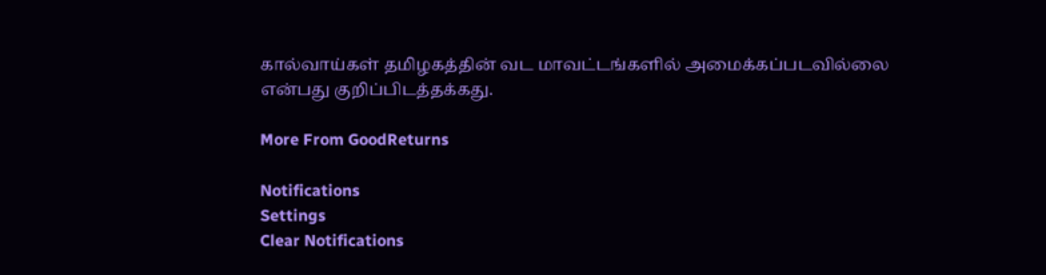கால்வாய்கள் தமிழகத்தின் வட மாவட்டங்களில் அமைக்கப்படவில்லை என்பது குறிப்பிடத்தக்கது.

More From GoodReturns

Notifications
Settings
Clear Notifications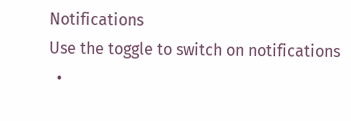Notifications
Use the toggle to switch on notifications
  •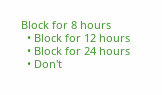Block for 8 hours
  • Block for 12 hours
  • Block for 24 hours
  • Don't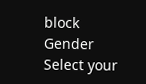block
Gender
Select your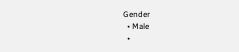Gender
  • Male
  •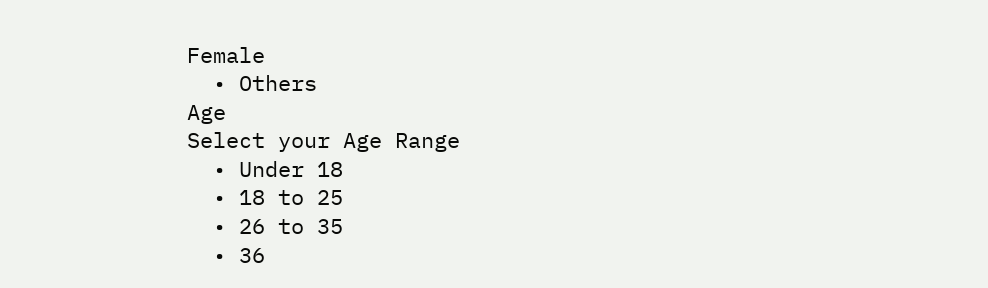Female
  • Others
Age
Select your Age Range
  • Under 18
  • 18 to 25
  • 26 to 35
  • 36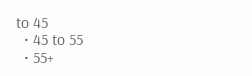to 45
  • 45 to 55
  • 55+